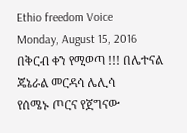Ethio freedom Voice
Monday, August 15, 2016
በቅርብ ቀን የሚወጣ !!! በሌተናል ጄኔራል መርዳሳ ሌሊሳ
የሰሜኑ ጦርና የጀግናው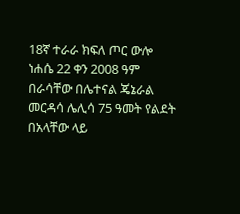18ኛ ተራራ ክፍለ ጦር ውሎ
ነሐሴ 22 ቀን 2008 ዓም
በራሳቸው በሌተናል ጄኔራል መርዳሳ ሌሊሳ 75 ዓመት የልደት በአላቸው ላይ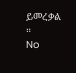ይመረቃል ።
No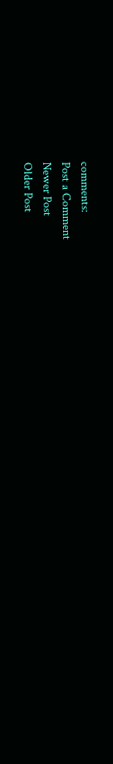comments:
Post a Comment
Newer Post
Older Post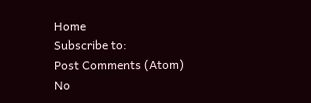Home
Subscribe to:
Post Comments (Atom)
No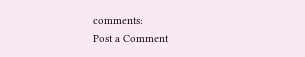comments:
Post a Comment